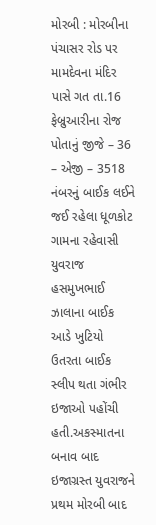મોરબી : મોરબીના પંચાસર રોડ પર મામદેવના મંદિર પાસે ગત તા.16 ફેબ્રુઆરીના રોજ પોતાનું જીજે – 36 – એજી – 3518 નંબરનું બાઈક લઈને જઈ રહેલા ધૂળકોટ ગામના રહેવાસી યુવરાજ હસમુખભાઈ ઝાલાના બાઈક આડે ખુટિયો ઉતરતા બાઈક સ્લીપ થતા ગંભીર ઇજાઓ પહોંચી હતી.અકસ્માતના બનાવ બાદ ઇજાગ્રસ્ત યુવરાજને પ્રથમ મોરબી બાદ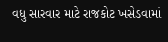વધુ સારવાર માટે રાજકોટ ખસેડવામાં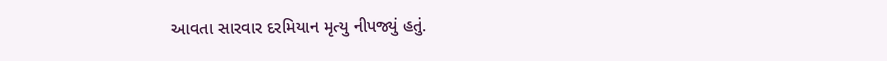આવતા સારવાર દરમિયાન મૃત્યુ નીપજ્યું હતું.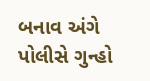બનાવ અંગે પોલીસે ગુન્હો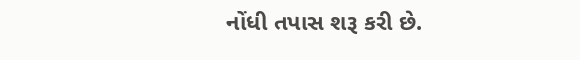નોંધી તપાસ શરૂ કરી છે.